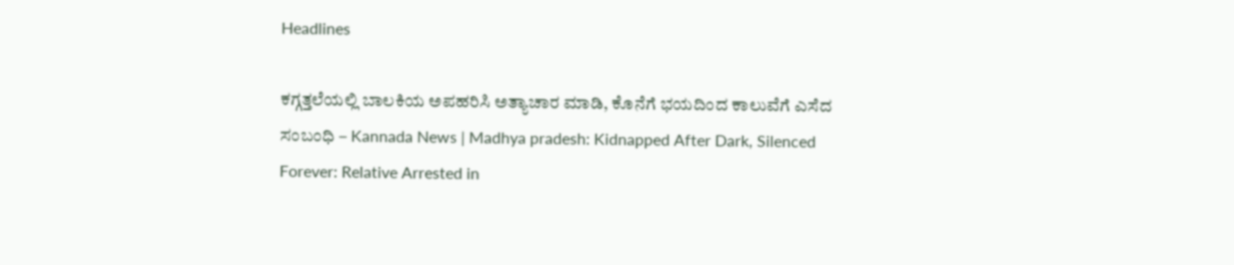Headlines

ಕಗ್ಗತ್ತಲೆಯಲ್ಲಿ ಬಾಲಕಿಯ ಅಪಹರಿಸಿ ಅತ್ಯಾಚಾರ ಮಾಡಿ, ಕೊನೆಗೆ ಭಯದಿಂದ ಕಾಲುವೆಗೆ ಎಸೆದ ಸಂಬಂಧಿ – Kannada News | Madhya pradesh: Kidnapped After Dark, Silenced Forever: Relative Arrested in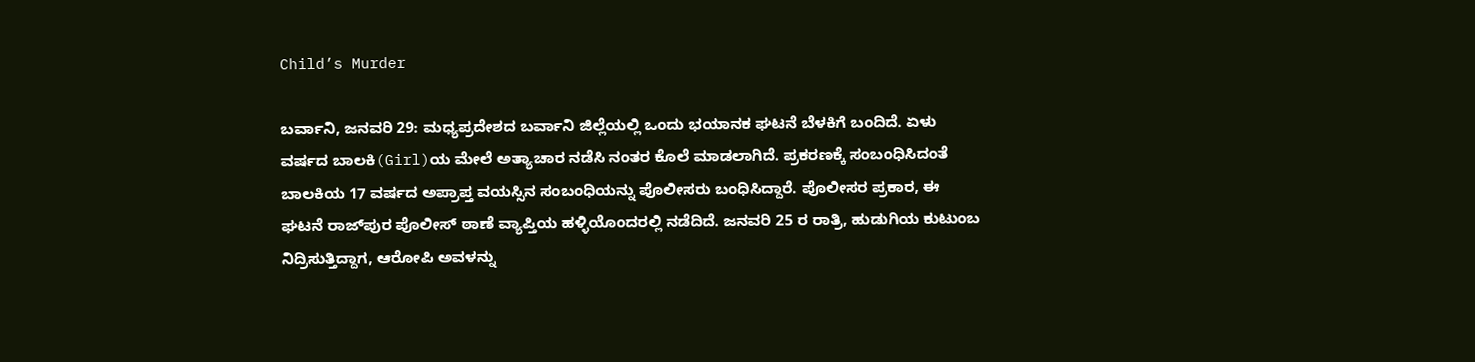Child’s Murder

ಬರ್ವಾನಿ, ಜನವರಿ 29: ಮಧ್ಯಪ್ರದೇಶದ ಬರ್ವಾನಿ ಜಿಲ್ಲೆಯಲ್ಲಿ ಒಂದು ಭಯಾನಕ ಘಟನೆ ಬೆಳಕಿಗೆ ಬಂದಿದೆ. ಏಳು ವರ್ಷದ ಬಾಲಕಿ(Girl)ಯ ಮೇಲೆ ಅತ್ಯಾಚಾರ ನಡೆಸಿ ನಂತರ ಕೊಲೆ ಮಾಡಲಾಗಿದೆ. ಪ್ರಕರಣಕ್ಕೆ ಸಂಬಂಧಿಸಿದಂತೆ ಬಾಲಕಿಯ 17 ವರ್ಷದ ಅಪ್ರಾಪ್ತ ವಯಸ್ಸಿನ ಸಂಬಂಧಿಯನ್ನು ಪೊಲೀಸರು ಬಂಧಿಸಿದ್ದಾರೆ. ಪೊಲೀಸರ ಪ್ರಕಾರ, ಈ ಘಟನೆ ರಾಜ್‌ಪುರ ಪೊಲೀಸ್ ಠಾಣೆ ವ್ಯಾಪ್ತಿಯ ಹಳ್ಳಿಯೊಂದರಲ್ಲಿ ನಡೆದಿದೆ. ಜನವರಿ 25 ರ ರಾತ್ರಿ, ಹುಡುಗಿಯ ಕುಟುಂಬ ನಿದ್ರಿಸುತ್ತಿದ್ದಾಗ, ಆರೋಪಿ ಅವಳನ್ನು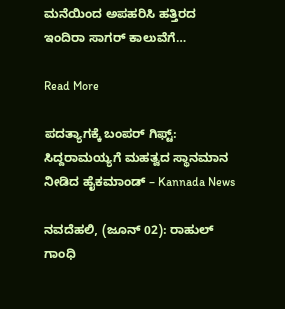ಮನೆಯಿಂದ ಅಪಹರಿಸಿ ಹತ್ತಿರದ ಇಂದಿರಾ ಸಾಗರ್ ಕಾಲುವೆಗೆ…

Read More

ಪದತ್ಯಾಗಕ್ಕೆ ಬಂಪರ್ ಗಿಫ್ಟ್: ಸಿದ್ದರಾಮಯ್ಯಗೆ ಮಹತ್ವದ ಸ್ಥಾನಮಾನ ನೀಡಿದ ಹೈಕಮಾಂಡ್ – Kannada News

ನವದೆಹಲಿ, (ಜೂನ್ 02): ರಾಹುಲ್ ಗಾಂಧಿ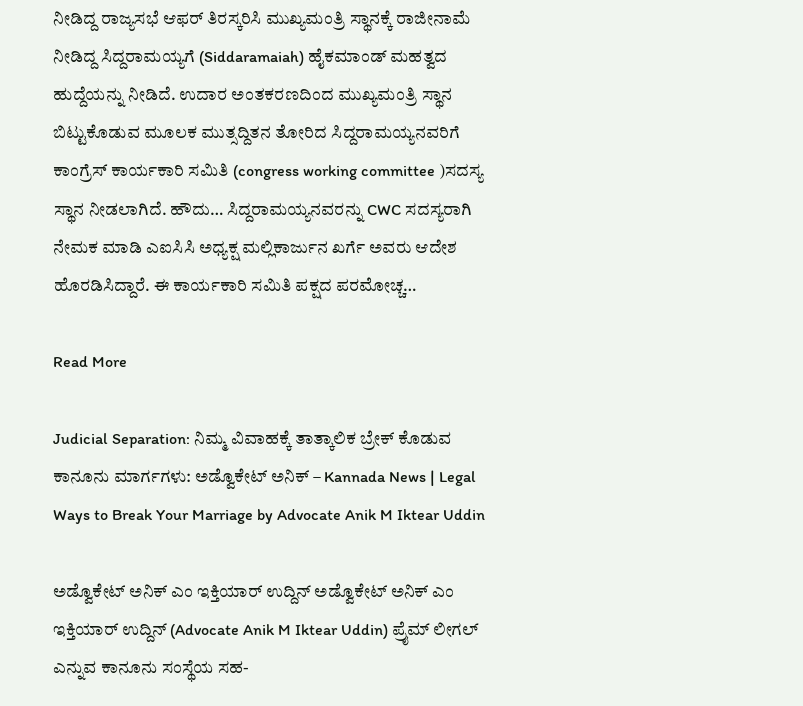ನೀಡಿದ್ದ ರಾಜ್ಯಸಭೆ ಆಫರ್ ತಿರಸ್ಕರಿಸಿ ಮುಖ್ಯಮಂತ್ರಿ ಸ್ಥಾನಕ್ಕೆ ರಾಜೀನಾಮೆ ನೀಡಿದ್ದ ಸಿದ್ದರಾಮಯ್ಯಗೆ (Siddaramaiah) ಹೈಕಮಾಂಡ್ ಮಹತ್ವದ ಹುದ್ದೆಯನ್ನು ನೀಡಿದೆ. ಉದಾರ ಅಂತಕರಣದಿಂದ ಮುಖ್ಯಮಂತ್ರಿ ಸ್ಥಾನ ಬಿಟ್ಟುಕೊಡುವ ಮೂಲಕ ಮುತ್ಸದ್ದಿತನ ತೋರಿದ ಸಿದ್ದರಾಮಯ್ಯನವರಿಗೆ ಕಾಂಗ್ರೆಸ್ ಕಾರ್ಯಕಾರಿ ಸಮಿತಿ (congress working committee )ಸದಸ್ಯ ಸ್ಥಾನ ನೀಡಲಾಗಿದೆ. ಹೌದು… ಸಿದ್ದರಾಮಯ್ಯನವರನ್ನು CWC ಸದಸ್ಯರಾಗಿ ನೇಮಕ ಮಾಡಿ ಎಐಸಿಸಿ ಅಧ್ಯಕ್ಷ ಮಲ್ಲಿಕಾರ್ಜುನ ಖರ್ಗೆ ಅವರು ಆದೇಶ ಹೊರಡಿಸಿದ್ದಾರೆ. ಈ ಕಾರ್ಯಕಾರಿ ಸಮಿತಿ ಪಕ್ಷದ ಪರಮೋಚ್ಚ…

Read More

Judicial Separation: ನಿಮ್ಮ ವಿವಾಹಕ್ಕೆ ತಾತ್ಕಾಲಿಕ ಬ್ರೇಕ್ ಕೊಡುವ ಕಾನೂನು ಮಾರ್ಗಗಳು: ಅಡ್ವೊಕೇಟ್ ಅನಿಕ್ – Kannada News | Legal Ways to Break Your Marriage by Advocate Anik M Iktear Uddin

ಅಡ್ವೊಕೇಟ್ ಅನಿಕ್ ಎಂ ಇಕ್ತಿಯಾರ್ ಉದ್ದಿನ್ ಅಡ್ವೊಕೇಟ್ ಅನಿಕ್ ಎಂ ಇಕ್ತಿಯಾರ್ ಉದ್ದಿನ್ (Advocate Anik M Iktear Uddin) ಪ್ರೈಮ್ ಲೀಗಲ್‌ ಎನ್ನುವ ಕಾನೂನು ಸಂಸ್ಥೆಯ ಸಹ-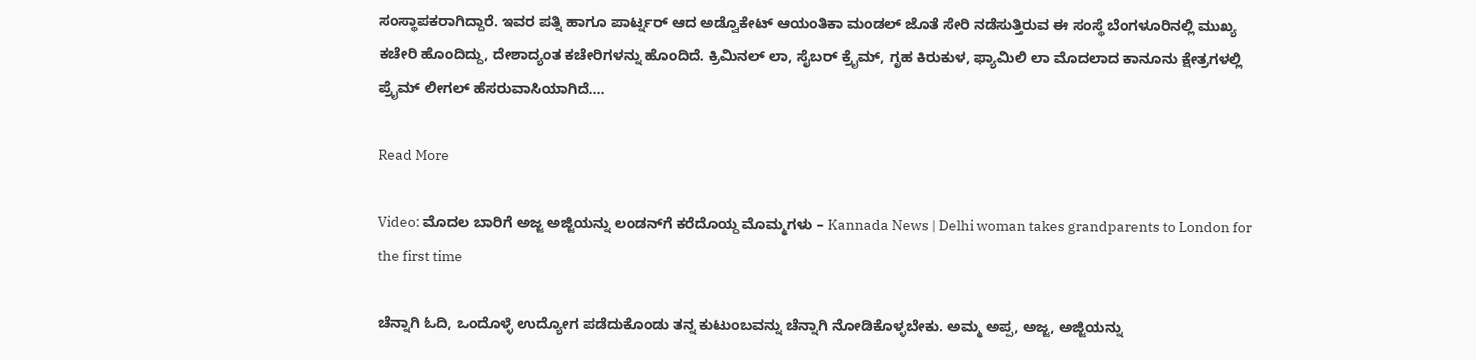ಸಂಸ್ಥಾಪಕರಾಗಿದ್ದಾರೆ. ಇವರ ಪತ್ನಿ ಹಾಗೂ ಪಾರ್ಟ್ನರ್ ಆದ ಅಡ್ವೊಕೇಟ್ ಆಯಂತಿಕಾ ಮಂಡಲ್ ಜೊತೆ ಸೇರಿ ನಡೆಸುತ್ತಿರುವ ಈ ಸಂಸ್ಥೆ ಬೆಂಗಳೂರಿನಲ್ಲಿ ಮುಖ್ಯ ಕಚೇರಿ ಹೊಂದಿದ್ದು, ದೇಶಾದ್ಯಂತ ಕಚೇರಿಗಳನ್ನು ಹೊಂದಿದೆ. ಕ್ರಿಮಿನಲ್ ಲಾ, ಸೈಬರ್ ಕ್ರೈಮ್, ಗೃಹ ಕಿರುಕುಳ, ಫ್ಯಾಮಿಲಿ ಲಾ ಮೊದಲಾದ ಕಾನೂನು ಕ್ಷೇತ್ರಗಳಲ್ಲಿ ಪ್ರೈಮ್ ಲೀಗಲ್ ಹೆಸರುವಾಸಿಯಾಗಿದೆ….

Read More

Video: ಮೊದಲ ಬಾರಿಗೆ ಅಜ್ಜ ಅಜ್ಜಿಯನ್ನು ಲಂಡನ್‌ಗೆ ಕರೆದೊಯ್ದ ಮೊಮ್ಮಗಳು – Kannada News | Delhi woman takes grandparents to London for the first time

ಚೆನ್ನಾಗಿ ಓದಿ, ಒಂದೊಳ್ಳೆ ಉದ್ಯೋಗ ಪಡೆದುಕೊಂಡು ತನ್ನ ಕುಟುಂಬವನ್ನು ಚೆನ್ನಾಗಿ ನೋಡಿಕೊಳ್ಳಬೇಕು. ಅಮ್ಮ ಅಪ್ಪ, ಅಜ್ಜ, ಅಜ್ಜಿಯನ್ನು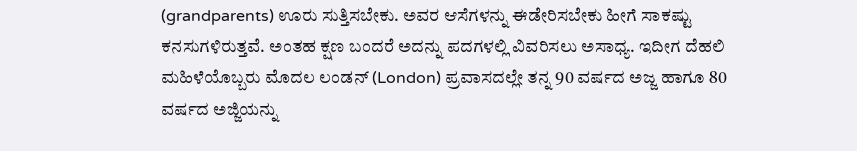(grandparents) ಊರು ಸುತ್ತಿಸಬೇಕು. ಅವರ ಆಸೆಗಳನ್ನು ಈಡೇರಿಸಬೇಕು ಹೀಗೆ ಸಾಕಷ್ಟು ಕನಸುಗಳಿರುತ್ತವೆ. ಅಂತಹ ಕ್ಷಣ ಬಂದರೆ ಅದನ್ನು ಪದಗಳಲ್ಲಿ ವಿವರಿಸಲು ಅಸಾಧ್ಯ. ಇದೀಗ ದೆಹಲಿ ಮಹಿಳೆಯೊಬ್ಬರು ಮೊದಲ ಲಂಡನ್ (London) ಪ್ರವಾಸದಲ್ಲೇ ತನ್ನ 90 ವರ್ಷದ ಅಜ್ಜ ಹಾಗೂ 80 ವರ್ಷದ ಅಜ್ಜಿಯನ್ನು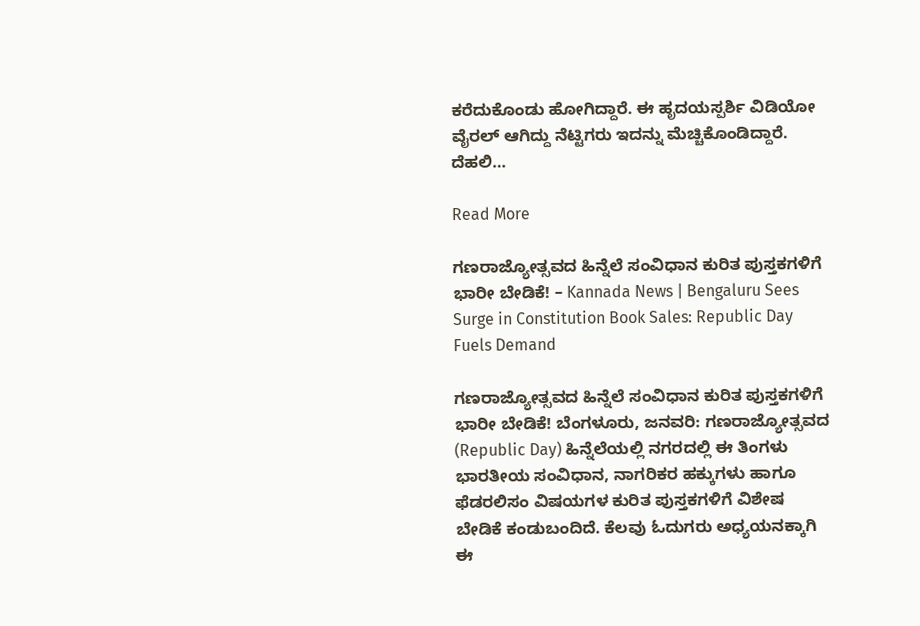ಕರೆದುಕೊಂಡು ಹೋಗಿದ್ದಾರೆ. ಈ ಹೃದಯಸ್ಪರ್ಶಿ ವಿಡಿಯೋ ವೈರಲ್ ಆಗಿದ್ದು ನೆಟ್ಟಿಗರು ಇದನ್ನು ಮೆಚ್ಚಿಕೊಂಡಿದ್ದಾರೆ. ದೆಹಲಿ…

Read More

ಗಣರಾಜ್ಯೋತ್ಸವದ ಹಿನ್ನೆಲೆ ಸಂವಿಧಾನ ಕುರಿತ ಪುಸ್ತಕಗಳಿಗೆ ಭಾರೀ ಬೇಡಿಕೆ! – Kannada News | Bengaluru Sees Surge in Constitution Book Sales: Republic Day Fuels Demand

ಗಣರಾಜ್ಯೋತ್ಸವದ ಹಿನ್ನೆಲೆ ಸಂವಿಧಾನ ಕುರಿತ ಪುಸ್ತಕಗಳಿಗೆ ಭಾರೀ ಬೇಡಿಕೆ! ಬೆಂಗಳೂರು, ಜನವರಿ: ಗಣರಾಜ್ಯೋತ್ಸವದ (Republic Day) ಹಿನ್ನೆಲೆಯಲ್ಲಿ ನಗರದಲ್ಲಿ ಈ ತಿಂಗಳು ಭಾರತೀಯ ಸಂವಿಧಾನ, ನಾಗರಿಕರ ಹಕ್ಕುಗಳು ಹಾಗೂ ಫೆಡರಲಿಸಂ ವಿಷಯಗಳ ಕುರಿತ ಪುಸ್ತಕಗಳಿಗೆ ವಿಶೇಷ ಬೇಡಿಕೆ ಕಂಡುಬಂದಿದೆ. ಕೆಲವು ಓದುಗರು ಅಧ್ಯಯನಕ್ಕಾಗಿ ಈ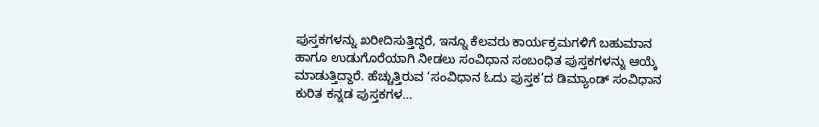ಪುಸ್ತಕಗಳನ್ನು ಖರೀದಿಸುತ್ತಿದ್ದರೆ, ಇನ್ನೂ ಕೆಲವರು ಕಾರ್ಯಕ್ರಮಗಳಿಗೆ ಬಹುಮಾನ ಹಾಗೂ ಉಡುಗೊರೆಯಾಗಿ ನೀಡಲು ಸಂವಿಧಾನ ಸಂಬಂಧಿತ ಪುಸ್ತಕಗಳನ್ನು ಆಯ್ಕೆ ಮಾಡುತ್ತಿದ್ದಾರೆ. ಹೆಚ್ಚುತ್ತಿರುವ ‘ಸಂವಿಧಾನ ಓದು ಪುಸ್ತಕ’ದ ಡಿಮ್ಯಾಂಡ್ ಸಂವಿಧಾನ ಕುರಿತ ಕನ್ನಡ ಪುಸ್ತಕಗಳ…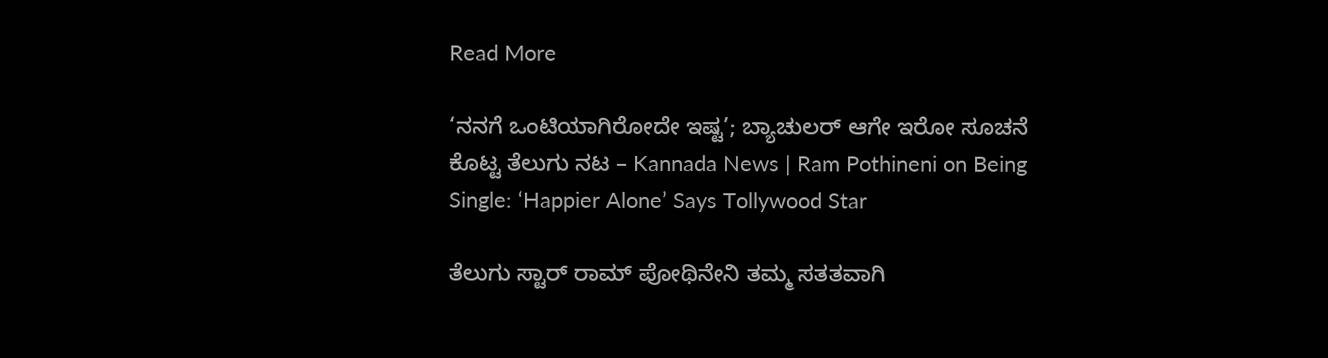Read More

‘ನನಗೆ ಒಂಟಿಯಾಗಿರೋದೇ ಇಷ್ಟ’; ಬ್ಯಾಚುಲರ್ ಆಗೇ ಇರೋ ಸೂಚನೆ ಕೊಟ್ಟ ತೆಲುಗು ನಟ – Kannada News | Ram Pothineni on Being Single: ‘Happier Alone’ Says Tollywood Star

ತೆಲುಗು ಸ್ಟಾರ್ ರಾಮ್ ಪೋಥಿನೇನಿ ತಮ್ಮ ಸತತವಾಗಿ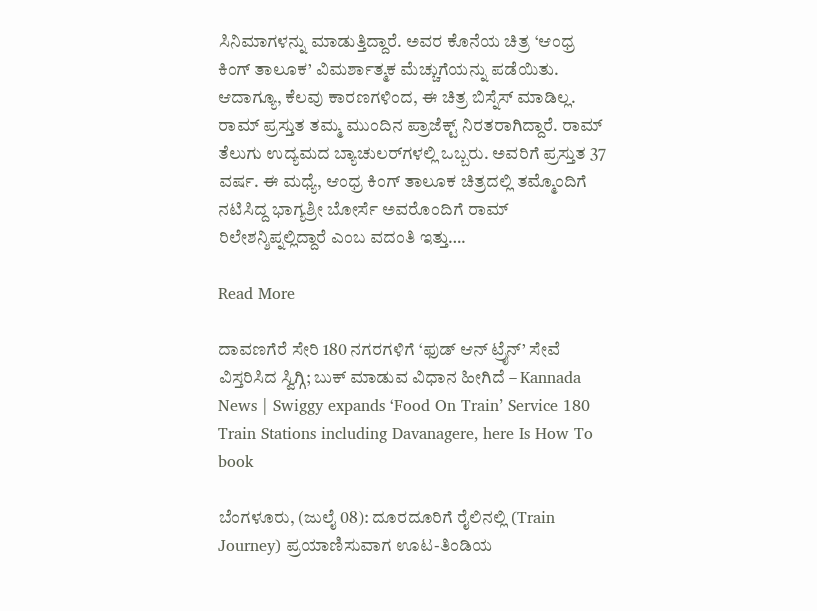ಸಿನಿಮಾಗಳನ್ನು ಮಾಡುತ್ತಿದ್ದಾರೆ. ಅವರ ಕೊನೆಯ ಚಿತ್ರ ‘ಆಂಧ್ರ ಕಿಂಗ್ ತಾಲೂಕ’ ವಿಮರ್ಶಾತ್ಮಕ ಮೆಚ್ಚುಗೆಯನ್ನು ಪಡೆಯಿತು. ಆದಾಗ್ಯೂ, ಕೆಲವು ಕಾರಣಗಳಿಂದ, ಈ ಚಿತ್ರ ಬಿಸ್ನೆಸ್ ಮಾಡಿಲ್ಲ. ರಾಮ್ ಪ್ರಸ್ತುತ ತಮ್ಮ ಮುಂದಿನ ಪ್ರಾಜೆಕ್ಟ್ ನಿರತರಾಗಿದ್ದಾರೆ. ರಾಮ್ ತೆಲುಗು ಉದ್ಯಮದ ಬ್ಯಾಚುಲರ್‌ಗಳಲ್ಲಿ ಒಬ್ಬರು. ಅವರಿಗೆ ಪ್ರಸ್ತುತ 37 ವರ್ಷ. ಈ ಮಧ್ಯೆ, ಆಂಧ್ರ ಕಿಂಗ್ ತಾಲೂಕ ಚಿತ್ರದಲ್ಲಿ ತಮ್ಮೊಂದಿಗೆ ನಟಿಸಿದ್ದ ಭಾಗ್ಯಶ್ರೀ ಬೋರ್ಸೆ ಅವರೊಂದಿಗೆ ರಾಮ್ ರಿಲೇಶನ್ಶಿಪ್ನಲ್ಲಿದ್ದಾರೆ ಎಂಬ ವದಂತಿ ಇತ್ತು….

Read More

ದಾವಣಗೆರೆ ಸೇರಿ 180 ನಗರಗಳಿಗೆ ‘ಫುಡ್ ಆನ್ ಟ್ರೈನ್’ ಸೇವೆ ವಿಸ್ತರಿಸಿದ ಸ್ವಿಗ್ಗಿ; ಬುಕ್‌ ಮಾಡುವ ವಿಧಾನ ಹೀಗಿದೆ – Kannada News | Swiggy expands ‘Food On Train’ Service 180 Train Stations including Davanagere, here Is How To book

ಬೆಂಗಳೂರು, (ಜುಲೈ 08): ದೂರದೂರಿಗೆ ರೈಲಿನಲ್ಲಿ (Train Journey) ಪ್ರಯಾಣಿಸುವಾಗ ಊಟ-ತಿಂಡಿಯ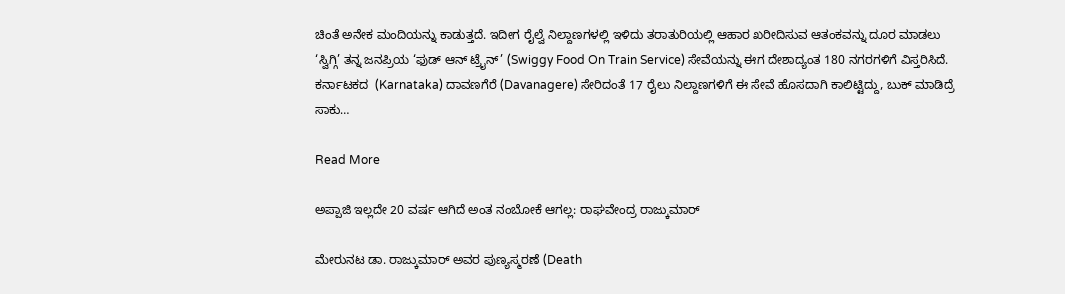ಚಿಂತೆ ಅನೇಕ ಮಂದಿಯನ್ನು ಕಾಡುತ್ತದೆ. ಇದೀಗ ರೈಲ್ವೆ ನಿಲ್ದಾಣಗಳಲ್ಲಿ ಇಳಿದು ತರಾತುರಿಯಲ್ಲಿ ಆಹಾರ ಖರೀದಿಸುವ ಆತಂಕವನ್ನು ದೂರ ಮಾಡಲು ‘ಸ್ವಿಗ್ಗಿ’ ತನ್ನ ಜನಪ್ರಿಯ ‘ಫುಡ್ ಆನ್ ಟ್ರೈನ್’ (Swiggy Food On Train Service) ಸೇವೆಯನ್ನು ಈಗ ದೇಶಾದ್ಯಂತ 180 ನಗರಗಳಿಗೆ ವಿಸ್ತರಿಸಿದೆ. ಕರ್ನಾಟಕದ  (Karnataka) ದಾವಣಗೆರೆ (Davanagere) ಸೇರಿದಂತೆ 17 ರೈಲು ನಿಲ್ದಾಣಗಳಿಗೆ ಈ ಸೇವೆ ಹೊಸದಾಗಿ ಕಾಲಿಟ್ಟಿದ್ದು, ಬುಕ್ ಮಾಡಿದ್ರೆ ಸಾಕು…

Read More

ಅಪ್ಪಾಜಿ ಇಲ್ಲದೇ 20 ವರ್ಷ ಆಗಿದೆ ಅಂತ ನಂಬೋಕೆ ಆಗಲ್ಲ: ರಾಘವೇಂದ್ರ ರಾಜ್ಕುಮಾರ್

ಮೇರುನಟ ಡಾ. ರಾಜ್ಕುಮಾರ್ ಅವರ ಪುಣ್ಯಸ್ಮರಣೆ (Death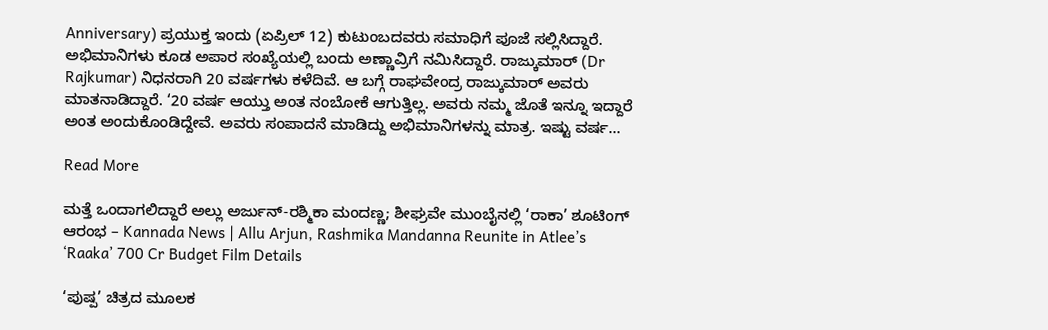Anniversary) ಪ್ರಯುಕ್ತ ಇಂದು (ಏಪ್ರಿಲ್ 12) ಕುಟುಂಬದವರು ಸಮಾಧಿಗೆ ಪೂಜೆ ಸಲ್ಲಿಸಿದ್ದಾರೆ. ಅಭಿಮಾನಿಗಳು ಕೂಡ ಅಪಾರ ಸಂಖ್ಯೆಯಲ್ಲಿ ಬಂದು ಅಣ್ಣಾವ್ರಿಗೆ ನಮಿಸಿದ್ದಾರೆ. ರಾಜ್ಕುಮಾರ್ (Dr Rajkumar) ನಿಧನರಾಗಿ 20 ವರ್ಷಗಳು ಕಳೆದಿವೆ. ಆ ಬಗ್ಗೆ ರಾಘವೇಂದ್ರ ರಾಜ್ಕುಮಾರ್ ಅವರು ಮಾತನಾಡಿದ್ದಾರೆ. ‘20 ವರ್ಷ ಆಯ್ತು ಅಂತ ನಂಬೋಕೆ ಆಗುತ್ತಿಲ್ಲ. ಅವರು ನಮ್ಮ ಜೊತೆ ಇನ್ನೂ ಇದ್ದಾರೆ ಅಂತ ಅಂದುಕೊಂಡಿದ್ದೇವೆ. ಅವರು ಸಂಪಾದನೆ ಮಾಡಿದ್ದು ಅಭಿಮಾನಿಗಳನ್ನು ಮಾತ್ರ. ಇಷ್ಟು ವರ್ಷ…

Read More

ಮತ್ತೆ ಒಂದಾಗಲಿದ್ದಾರೆ ಅಲ್ಲು ಅರ್ಜುನ್-ರಶ್ಮಿಕಾ ಮಂದಣ್ಣ; ಶೀಘ್ರವೇ ಮುಂಬೈನಲ್ಲಿ ‘ರಾಕಾ’ ಶೂಟಿಂಗ್ ಆರಂಭ – Kannada News | Allu Arjun, Rashmika Mandanna Reunite in Atlee’s ‘Raaka’ 700 Cr Budget Film Details

‘ಪುಷ್ಪ’ ಚಿತ್ರದ ಮೂಲಕ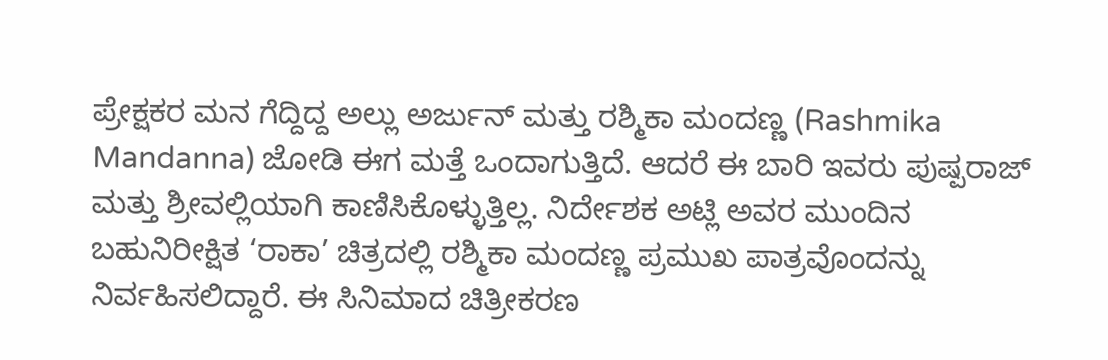ಪ್ರೇಕ್ಷಕರ ಮನ ಗೆದ್ದಿದ್ದ ಅಲ್ಲು ಅರ್ಜುನ್ ಮತ್ತು ರಶ್ಮಿಕಾ ಮಂದಣ್ಣ (Rashmika Mandanna) ಜೋಡಿ ಈಗ ಮತ್ತೆ ಒಂದಾಗುತ್ತಿದೆ. ಆದರೆ ಈ ಬಾರಿ ಇವರು ಪುಷ್ಪರಾಜ್ ಮತ್ತು ಶ್ರೀವಲ್ಲಿಯಾಗಿ ಕಾಣಿಸಿಕೊಳ್ಳುತ್ತಿಲ್ಲ. ನಿರ್ದೇಶಕ ಅಟ್ಲಿ ಅವರ ಮುಂದಿನ ಬಹುನಿರೀಕ್ಷಿತ ‘ರಾಕಾ’ ಚಿತ್ರದಲ್ಲಿ ರಶ್ಮಿಕಾ ಮಂದಣ್ಣ ಪ್ರಮುಖ ಪಾತ್ರವೊಂದನ್ನು ನಿರ್ವಹಿಸಲಿದ್ದಾರೆ. ಈ ಸಿನಿಮಾದ ಚಿತ್ರೀಕರಣ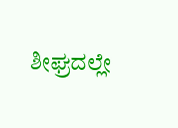ಶೀಘ್ರದಲ್ಲೇ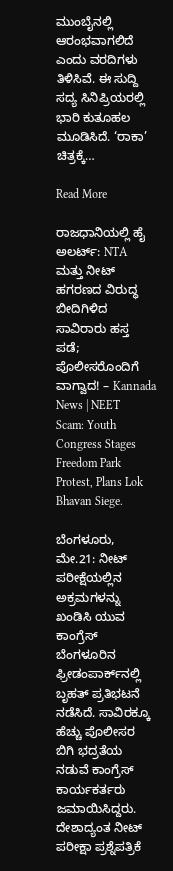ಮುಂಬೈನಲ್ಲಿ ಆರಂಭವಾಗಲಿದೆ ಎಂದು ವರದಿಗಳು ತಿಳಿಸಿವೆ. ಈ ಸುದ್ದಿ ಸದ್ಯ ಸಿನಿಪ್ರಿಯರಲ್ಲಿ ಭಾರಿ ಕುತೂಹಲ ಮೂಡಿಸಿದೆ. ‘ರಾಕಾ’ ಚಿತ್ರಕ್ಕೆ…

Read More

ರಾಜಧಾನಿಯಲ್ಲಿ ಹೈ ಅಲರ್ಟ್: NTA ಮತ್ತು ನೀಟ್ ಹಗರಣದ ವಿರುದ್ಧ ಬೀದಿಗಿಳಿದ ಸಾವಿರಾರು ಹಸ್ತ ಪಡೆ; ಪೊಲೀಸರೊಂದಿಗೆ ವಾಗ್ವಾದ! – Kannada News | NEET Scam: Youth Congress Stages Freedom Park Protest, Plans Lok Bhavan Siege.

ಬೆಂಗಳೂರು, ಮೇ.21: ನೀಟ್ ಪರೀಕ್ಷೆಯಲ್ಲಿನ ಅಕ್ರಮಗಳನ್ನು ಖಂಡಿಸಿ ಯುವ ಕಾಂಗ್ರೆಸ್ ಬೆಂಗಳೂರಿನ ಫ್ರೀಡಂಪಾರ್ಕ್‌ನಲ್ಲಿ ಬೃಹತ್ ಪ್ರತಿಭಟನೆ ನಡೆಸಿದೆ. ಸಾವಿರಕ್ಕೂ ಹೆಚ್ಚು ಪೊಲೀಸರ ಬಿಗಿ ಭದ್ರತೆಯ ನಡುವೆ ಕಾಂಗ್ರೆಸ್ ಕಾರ್ಯಕರ್ತರು ಜಮಾಯಿಸಿದ್ದರು. ದೇಶಾದ್ಯಂತ ನೀಟ್ ಪರೀಕ್ಷಾ ಪ್ರಶ್ನೆಪತ್ರಿಕೆ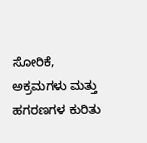ಸೋರಿಕೆ, ಅಕ್ರಮಗಳು ಮತ್ತು ಹಗರಣಗಳ ಕುರಿತು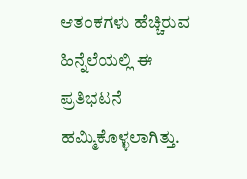ಆತಂಕಗಳು ಹೆಚ್ಚಿರುವ ಹಿನ್ನೆಲೆಯಲ್ಲಿ ಈ ಪ್ರತಿಭಟನೆ ಹಮ್ಮಿಕೊಳ್ಳಲಾಗಿತ್ತು.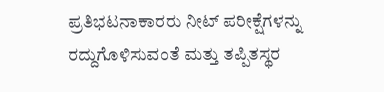ಪ್ರತಿಭಟನಾಕಾರರು ನೀಟ್ ಪರೀಕ್ಷೆಗಳನ್ನು ರದ್ದುಗೊಳಿಸುವಂತೆ ಮತ್ತು ತಪ್ಪಿತಸ್ಥರ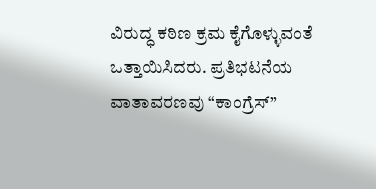ವಿರುದ್ಧ ಕಠಿಣ ಕ್ರಮ ಕೈಗೊಳ್ಳುವಂತೆ ಒತ್ತಾಯಿಸಿದರು. ಪ್ರತಿಭಟನೆಯ ವಾತಾವರಣವು “ಕಾಂಗ್ರೆಸ್”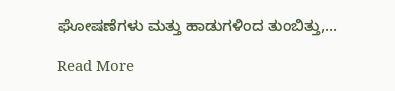ಘೋಷಣೆಗಳು ಮತ್ತು ಹಾಡುಗಳಿಂದ ತುಂಬಿತ್ತು,…

Read More